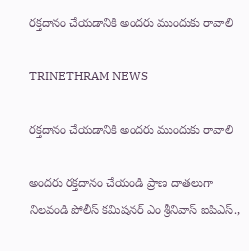రక్తదానం చేయడానికి అందరు ముందుకు రావాలి

TRINETHRAM NEWS

రక్తదానం చేయడానికి అందరు ముందుకు రావాలి

అందరు రక్తదానం చేయండి ప్రాణ దాతలుగా నిలవండి పోలీస్ కమిషనర్ ఎం శ్రీనివాస్ ఐపిఎస్.,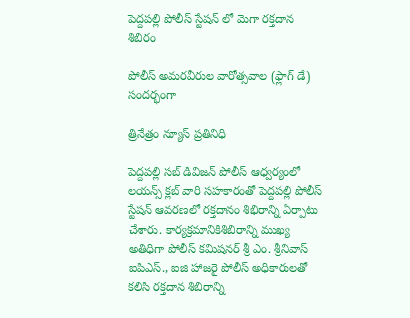పెద్దపల్లి పోలీస్ స్టేషన్ లో మెగా రక్తదాన శిబిరం

పోలీస్ అమరవీరుల వారోత్సవాల (ఫ్లాగ్ డే) సందర్భంగా

త్రినేత్రం న్యూస్ ప్రతినిధి

పెద్దపల్లి సబ్ డివిజన్ పోలీస్ ఆధ్వర్యంలో లయన్స్ క్లబ్ వారి సహకారంతో పెద్దపల్లి పోలీస్ స్టేషన్ ఆవరణలో రక్తదానం శిభిరాన్ని ఏర్పాటు చేశారు. కార్యక్రమానికిశిబిరాన్ని ముఖ్య అతిధిగా పోలీస్ కమిషనర్ శ్రీ ఎం. శ్రీనివాస్ ఐపిఎస్., ఐజి హాజరై పోలీస్ అధికారులతో కలిసి రక్తదాన శిబిరాన్ని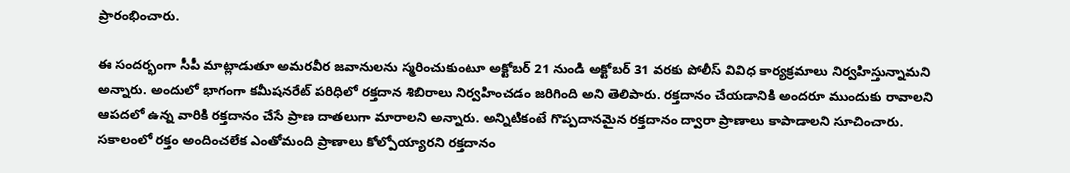ప్రారంభించారు.

ఈ సందర్భంగా సీపీ మాట్లాడుతూ అమరవీర జవానులను స్మరించుకుంటూ అక్టోబర్ 21 నుండి అక్టోబర్ 31 వరకు పోలీస్ వివిధ కార్యక్రమాలు నిర్వహిస్తున్నామని అన్నారు. అందులో భాగంగా కమీషనరేట్ పరిధిలో రక్తదాన శిబిరాలు నిర్వహించడం జరిగింది అని తెలిపారు. రక్తదానం చేయడానికి అందరూ ముందుకు రావాలని ఆపదలో ఉన్న వారికి రక్తదానం చేసే ప్రాణ దాతలుగా మారాలని అన్నారు. అన్నిటికంటే గొప్పదానమైన రక్తదానం ద్వారా ప్రాణాలు కాపాడాలని సూచించారు. సకాలంలో రక్తం అందించలేక ఎంతోమంది ప్రాణాలు కోల్పోయ్యారని రక్తదానం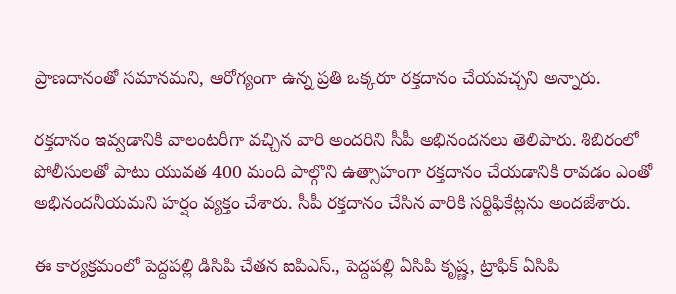ప్రాణదానంతో సమానమని, ఆరోగ్యంగా ఉన్న ప్రతి ఒక్కరూ రక్తదానం చేయవచ్చని అన్నారు.

రక్తదానం ఇవ్వడానికి వాలంటరీగా వచ్చిన వారి అందరిని సీపీ అభినందనలు తెలిపారు. శిబిరంలో పోలీసులతో పాటు యువత 400 మంది పాల్గొని ఉత్సాహంగా రక్తదానం చేయడానికి రావడం ఎంతో అభినందనీయమని హర్షం వ్యక్తం చేశారు. సీపీ రక్తదానం చేసిన వారికి సర్టిఫికేట్లను అందజేశారు.

ఈ కార్యక్రమంలో పెద్దపల్లి డిసిపి చేతన ఐపిఎస్., పెద్దపల్లి ఏసిపి కృష్ణ, ట్రాఫిక్ ఏసిపి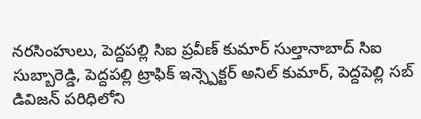నరసింహులు, పెద్దపల్లి సిఐ ప్రవీణ్ కుమార్ సుల్తానాబాద్ సిఐ సుబ్బారెడ్డి, పెద్దపల్లి ట్రాఫిక్ ఇన్స్పెక్టర్ అనిల్ కుమార్, పెద్దపెల్లి సబ్ డివిజన్ పరిధిలోని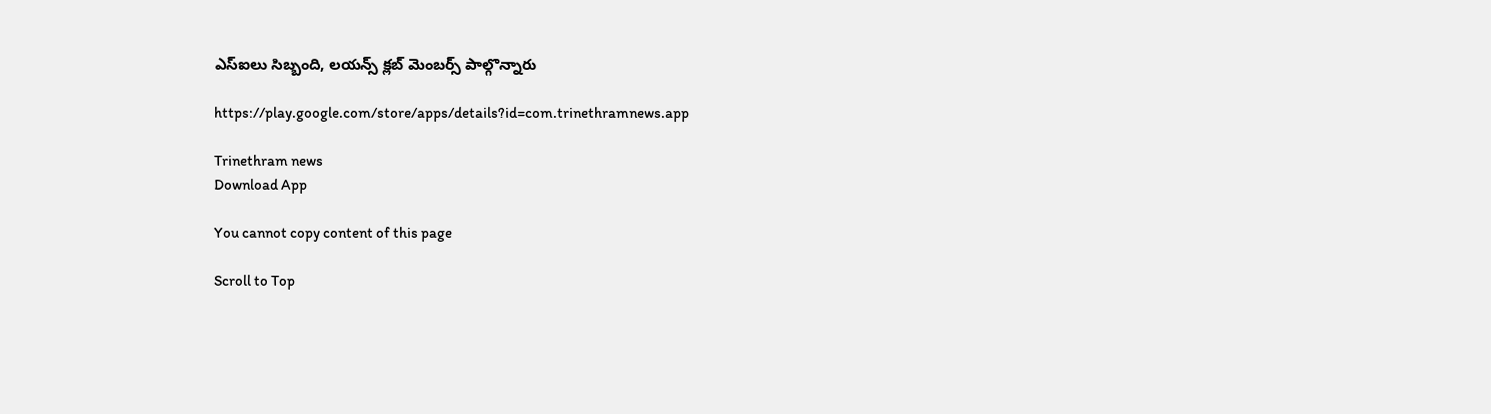ఎస్ఐలు సిబ్బంది, లయన్స్ క్లబ్ మెంబర్స్ పాల్గొన్నారు

https://play.google.com/store/apps/details?id=com.trinethramnews.app

Trinethram news
Download App

You cannot copy content of this page

Scroll to Top